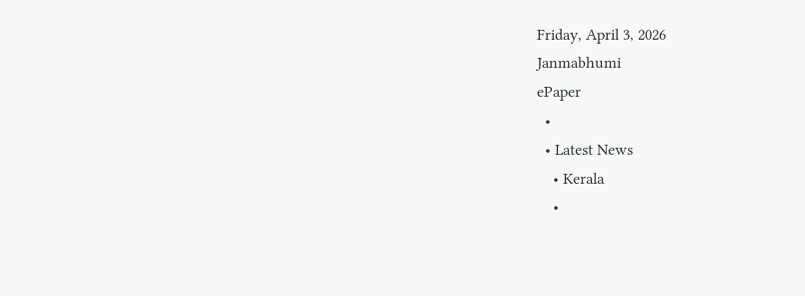Friday, April 3, 2026
Janmabhumi
ePaper
  •
  • Latest News
    • Kerala
    •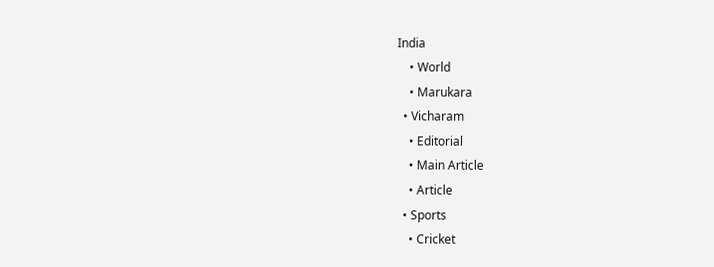India
    • World
    • Marukara
  • Vicharam
    • Editorial
    • Main Article
    • Article
  • Sports
    • Cricket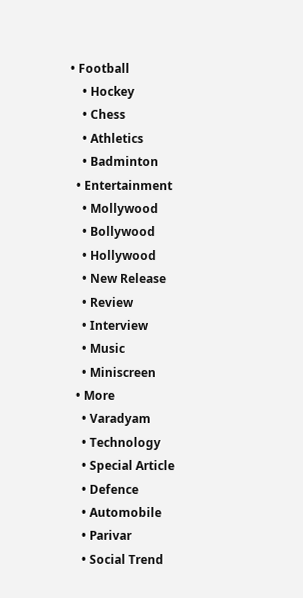• Football
    • Hockey
    • Chess
    • Athletics
    • Badminton
  • Entertainment
    • Mollywood
    • Bollywood
    • Hollywood
    • New Release
    • Review
    • Interview
    • Music
    • Miniscreen
  • More
    • Varadyam
    • Technology
    • Special Article
    • Defence
    • Automobile
    • Parivar
    • Social Trend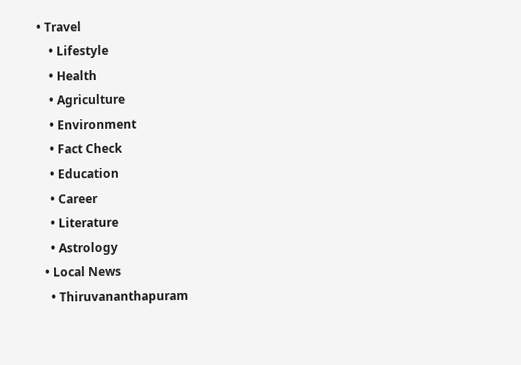• Travel
    • Lifestyle
    • Health
    • Agriculture
    • Environment
    • Fact Check
    • Education
    • Career
    • Literature
    • Astrology
  • Local News
    • Thiruvananthapuram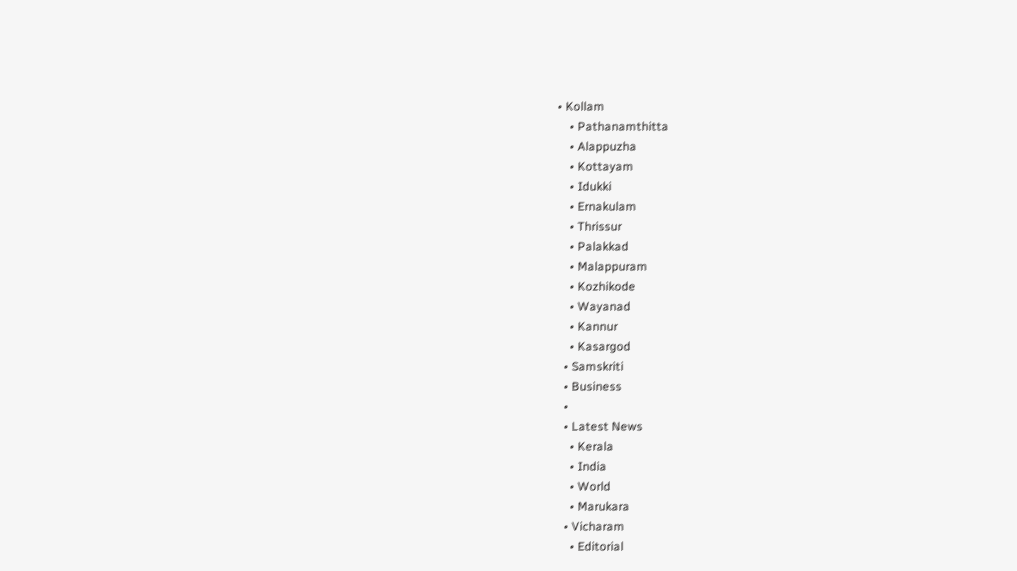• Kollam
    • Pathanamthitta
    • Alappuzha
    • Kottayam
    • Idukki
    • Ernakulam
    • Thrissur
    • Palakkad
    • Malappuram
    • Kozhikode
    • Wayanad
    • Kannur
    • Kasargod
  • Samskriti
  • Business
  •
  • Latest News
    • Kerala
    • India
    • World
    • Marukara
  • Vicharam
    • Editorial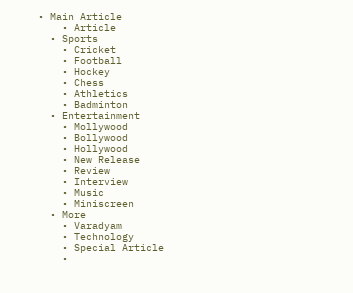• Main Article
    • Article
  • Sports
    • Cricket
    • Football
    • Hockey
    • Chess
    • Athletics
    • Badminton
  • Entertainment
    • Mollywood
    • Bollywood
    • Hollywood
    • New Release
    • Review
    • Interview
    • Music
    • Miniscreen
  • More
    • Varadyam
    • Technology
    • Special Article
    •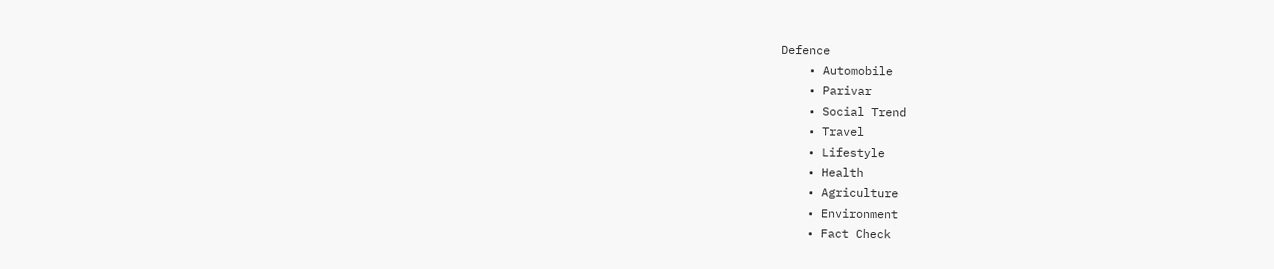Defence
    • Automobile
    • Parivar
    • Social Trend
    • Travel
    • Lifestyle
    • Health
    • Agriculture
    • Environment
    • Fact Check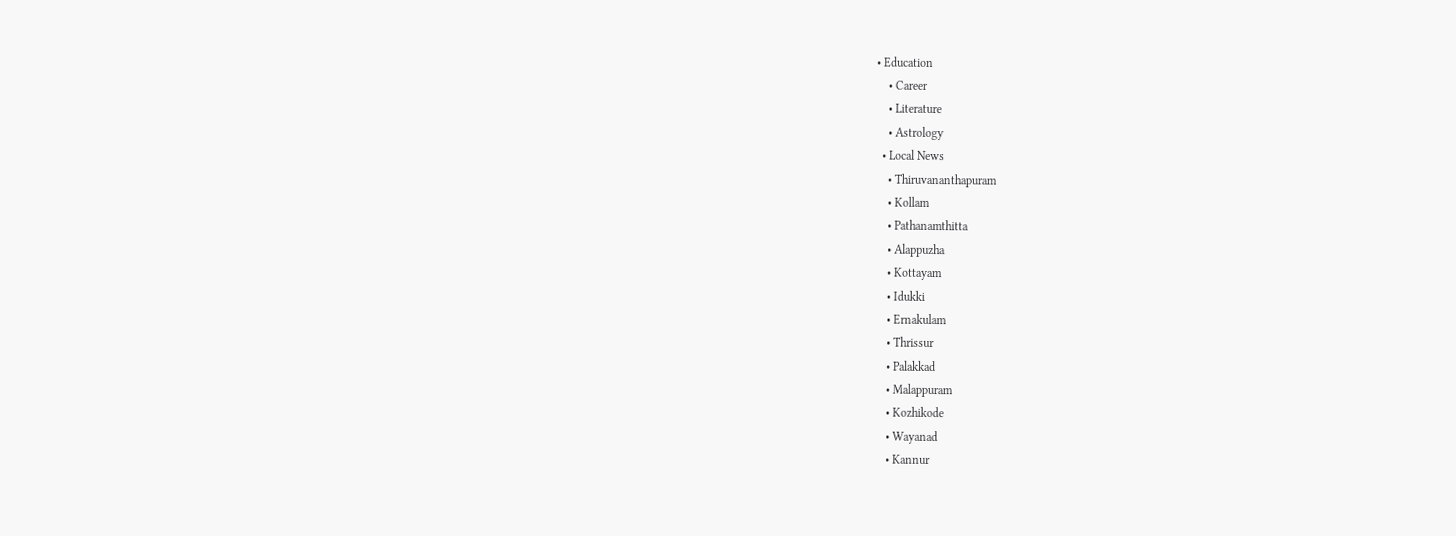• Education
    • Career
    • Literature
    • Astrology
  • Local News
    • Thiruvananthapuram
    • Kollam
    • Pathanamthitta
    • Alappuzha
    • Kottayam
    • Idukki
    • Ernakulam
    • Thrissur
    • Palakkad
    • Malappuram
    • Kozhikode
    • Wayanad
    • Kannur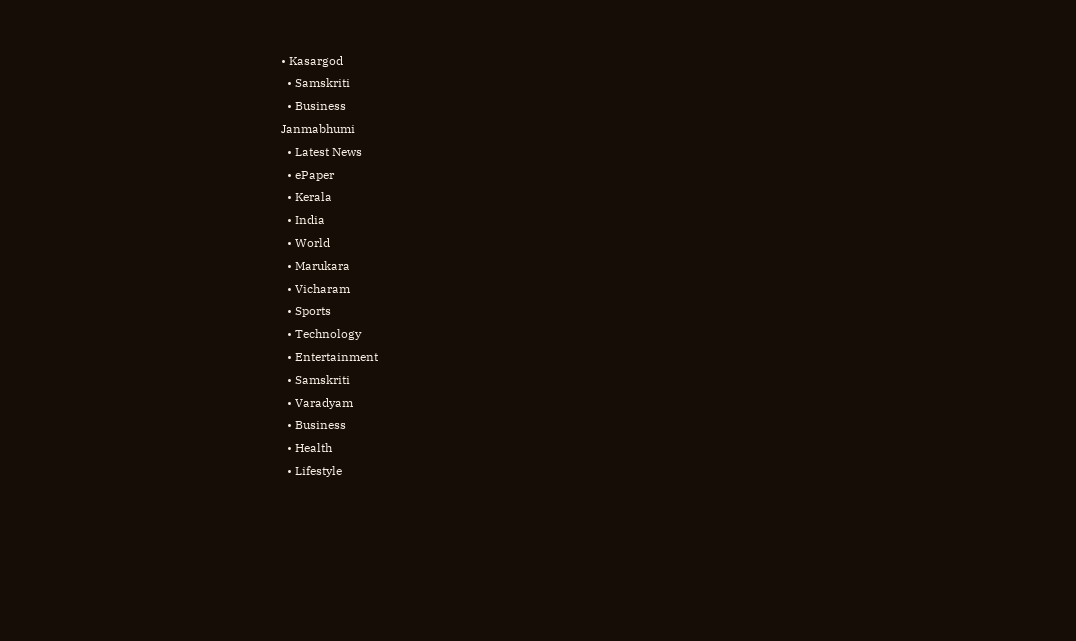• Kasargod
  • Samskriti
  • Business
Janmabhumi
  • Latest News
  • ePaper
  • Kerala
  • India
  • World
  • Marukara
  • Vicharam
  • Sports
  • Technology
  • Entertainment
  • Samskriti
  • Varadyam
  • Business
  • Health
  • Lifestyle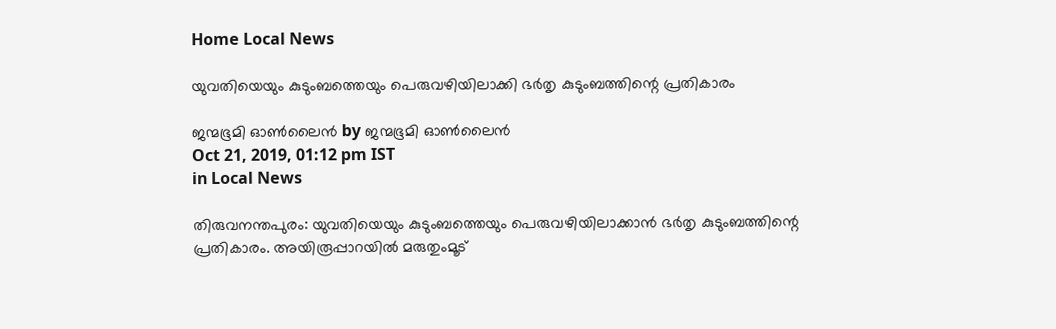Home Local News

യുവതിയെയും കുടുംബത്തെയും പെരുവഴിയിലാക്കി ഭര്‍തൃ കുടുംബത്തിന്റെ പ്രതികാരം

ജന്മഭൂമി ഓണ്‍ലൈന്‍ by ജന്മഭൂമി ഓണ്‍ലൈന്‍
Oct 21, 2019, 01:12 pm IST
in Local News

തിരുവനന്തപുരം: യുവതിയെയും കുടുംബത്തെയും പെരുവഴിയിലാക്കാന്‍ ഭര്‍തൃ കുടുംബത്തിന്റെ പ്രതികാരം. അയിരൂപ്പാറയില്‍ മരുതുംമൂട്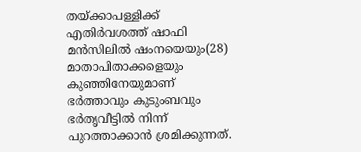തയ്‌ക്കാപള്ളിക്ക് എതിര്‍വശത്ത് ഷാഫി മന്‍സിലില്‍ ഷംനയെയും(28) മാതാപിതാക്കളെയും കുഞ്ഞിനേയുമാണ് ഭര്‍ത്താവും കുടുംബവും ഭര്‍തൃവീട്ടില്‍ നിന്ന് പുറത്താക്കാന്‍ ശ്രമിക്കുന്നത്.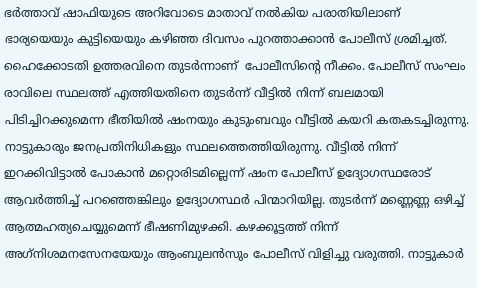ഭര്‍ത്താവ് ഷാഫിയുടെ അറിവോടെ മാതാവ് നല്‍കിയ പരാതിയിലാണ് ഭാര്യയെയും കുട്ടിയെയും കഴിഞ്ഞ ദിവസം പുറത്താക്കാന്‍ പോലീസ് ശ്രമിച്ചത്. ഹൈക്കോടതി ഉത്തരവിനെ തുടര്‍ന്നാണ്  പോലീസിന്റെ നീക്കം. പോലീസ് സംഘം രാവിലെ സ്ഥലത്ത് എത്തിയതിനെ തുടര്‍ന്ന് വീട്ടില്‍ നിന്ന് ബലമായി പിടിച്ചിറക്കുമെന്ന ഭീതിയില്‍ ഷംനയും കുടുംബവും വീട്ടില്‍ കയറി കതകടച്ചിരുന്നു. നാട്ടുകാരും ജനപ്രതിനിധികളും സ്ഥലത്തെത്തിയിരുന്നു. വീട്ടില്‍ നിന്ന് ഇറക്കിവിട്ടാല്‍ പോകാന്‍ മറ്റൊരിടമില്ലെന്ന് ഷംന പോലീസ് ഉദ്യോഗസ്ഥരോട് ആവര്‍ത്തിച്ച് പറഞ്ഞെങ്കിലും ഉദ്യോഗസ്ഥര്‍ പിന്മാറിയില്ല. തുടര്‍ന്ന് മണ്ണെണ്ണ ഒഴിച്ച് ആത്മഹത്യചെയ്യുമെന്ന് ഭീഷണിമുഴക്കി. കഴക്കൂട്ടത്ത് നിന്ന് അഗ്‌നിശമനസേനയേയും ആംബുലന്‍സും പോലീസ് വിളിച്ചു വരുത്തി. നാട്ടുകാര്‍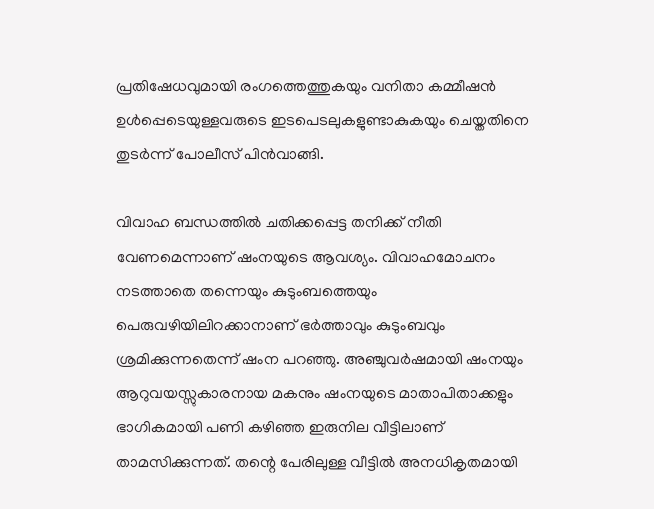പ്രതിഷേധവുമായി രംഗത്തെത്തുകയും വനിതാ കമ്മീഷന്‍ ഉള്‍പ്പെടെയുള്ളവരുടെ ഇടപെടലുകളുണ്ടാകുകയും ചെയ്തതിനെ തുടര്‍ന്ന് പോലീസ് പിന്‍വാങ്ങി.

വിവാഹ ബന്ധത്തില്‍ ചതിക്കപ്പെട്ട തനിക്ക് നീതി വേണമെന്നാണ് ഷംനയുടെ ആവശ്യം. വിവാഹമോചനം നടത്താതെ തന്നെയും കുടുംബത്തെയും പെരുവഴിയിലിറക്കാനാണ് ഭര്‍ത്താവും കുടുംബവും ശ്രമിക്കുന്നതെന്ന് ഷംന പറഞ്ഞു. അഞ്ചുവര്‍ഷമായി ഷംനയും ആറുവയസ്സുകാരനായ മകനും ഷംനയുടെ മാതാപിതാക്കളും ഭാഗികമായി പണി കഴിഞ്ഞ ഇരുനില വീട്ടിലാണ് താമസിക്കുന്നത്. തന്റെ പേരിലുള്ള വീട്ടില്‍ അനധികൃതമായി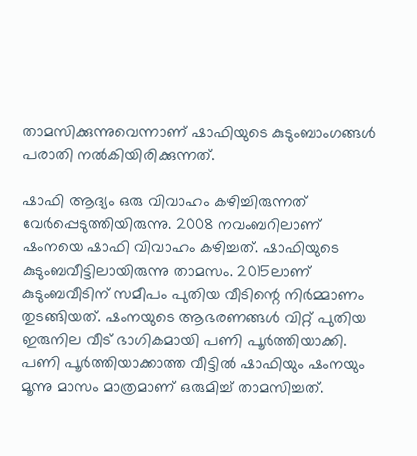താമസിക്കുന്നുവെന്നാണ് ഷാഫിയുടെ കുടുംബാംഗങ്ങള്‍ പരാതി നല്‍കിയിരിക്കുന്നത്.

ഷാഫി ആദ്യം ഒരു വിവാഹം കഴിച്ചിരുന്നത് വേര്‍പ്പെടുത്തിയിരുന്നു. 2008 നവംബറിലാണ്  ഷംനയെ ഷാഫി വിവാഹം കഴിച്ചത്. ഷാഫിയുടെ കുടുംബവീട്ടിലായിരുന്നു താമസം. 2015ലാണ് കുടുംബവീടിന് സമീപം പുതിയ വീടിന്റെ നിര്‍മ്മാണം തുടങ്ങിയത്. ഷംനയുടെ ആഭരണങ്ങള്‍ വിറ്റ് പുതിയ ഇരുനില വീട് ഭാഗികമായി പണി പൂര്‍ത്തിയാക്കി. പണി പൂര്‍ത്തിയാക്കാത്ത വീട്ടില്‍ ഷാഫിയും ഷംനയും മൂന്നു മാസം മാത്രമാണ് ഒരുമിച്ച് താമസിച്ചത്.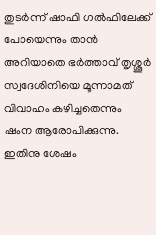തുടര്‍ന്ന് ഷാഫി ഗല്‍ഫിലേക്ക് പോയെന്നും താന്‍ അറിയാതെ ഭര്‍ത്താവ് തൃശ്ശൂര്‍ സ്വദേശിനിയെ മൂന്നാമത് വിവാഹം കഴിച്ചതെന്നും ഷംന ആരോപിക്കുന്നു. ഇതിനു ശേഷം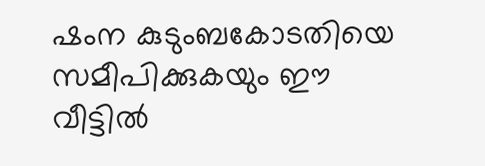ഷംന കുടുംബകോടതിയെ സമീപിക്കുകയും ഈ വീട്ടില്‍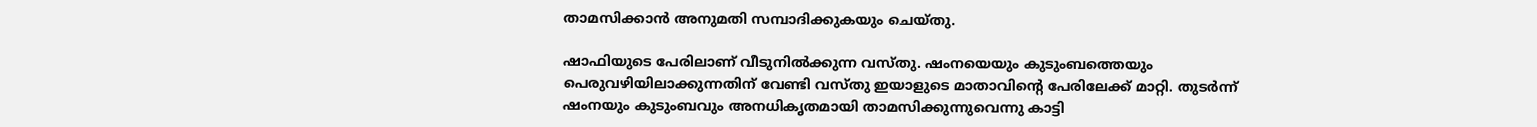താമസിക്കാന്‍ അനുമതി സമ്പാദിക്കുകയും ചെയ്തു.

ഷാഫിയുടെ പേരിലാണ് വീടുനില്‍ക്കുന്ന വസ്തു. ഷംനയെയും കുടുംബത്തെയും പെരുവഴിയിലാക്കുന്നതിന് വേണ്ടി വസ്തു ഇയാളുടെ മാതാവിന്റെ പേരിലേക്ക് മാറ്റി. തുടര്‍ന്ന് ഷംനയും കുടുംബവും അനധികൃതമായി താമസിക്കുന്നുവെന്നു കാട്ടി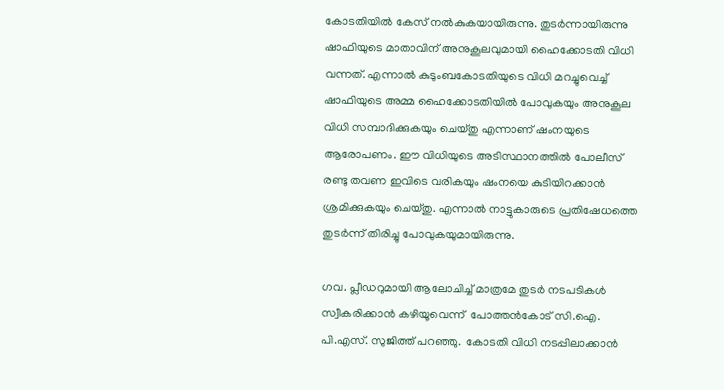കോടതിയില്‍ കേസ് നല്‍കുകയായിരുന്നു. തുടര്‍ന്നായിരുന്നു ഷാഫിയുടെ മാതാവിന് അനുകൂലവുമായി ഹൈക്കോടതി വിധി വന്നത്. എന്നാല്‍ കുടുംബകോടതിയുടെ വിധി മറച്ചുവെച്ച് ഷാഫിയുടെ അമ്മ ഹൈക്കോടതിയില്‍ പോവുകയും അനുകൂല വിധി സമ്പാദിക്കുകയും ചെയ്തു എന്നാണ് ഷംനയുടെ ആരോപണം. ഈ വിധിയുടെ അടിസ്ഥാനത്തില്‍ പോലീസ് രണ്ടു തവണ ഇവിടെ വരികയും ഷംനയെ കുടിയിറക്കാന്‍ ശ്രമിക്കുകയും ചെയ്തു. എന്നാല്‍ നാട്ടുകാരുടെ പ്രതിഷേധത്തെ തുടര്‍ന്ന് തിരിച്ചു പോവുകയുമായിരുന്നു.

ഗവ. പ്ലീഡറുമായി ആലോചിച്ച് മാത്രമേ തുടര്‍ നടപടികള്‍ സ്വീകരിക്കാന്‍ കഴിയൂവെന്ന്  പോത്തന്‍കോട് സി.ഐ. പി.എസ്. സുജിത്ത് പറഞ്ഞു.  കോടതി വിധി നടപ്പിലാക്കാന്‍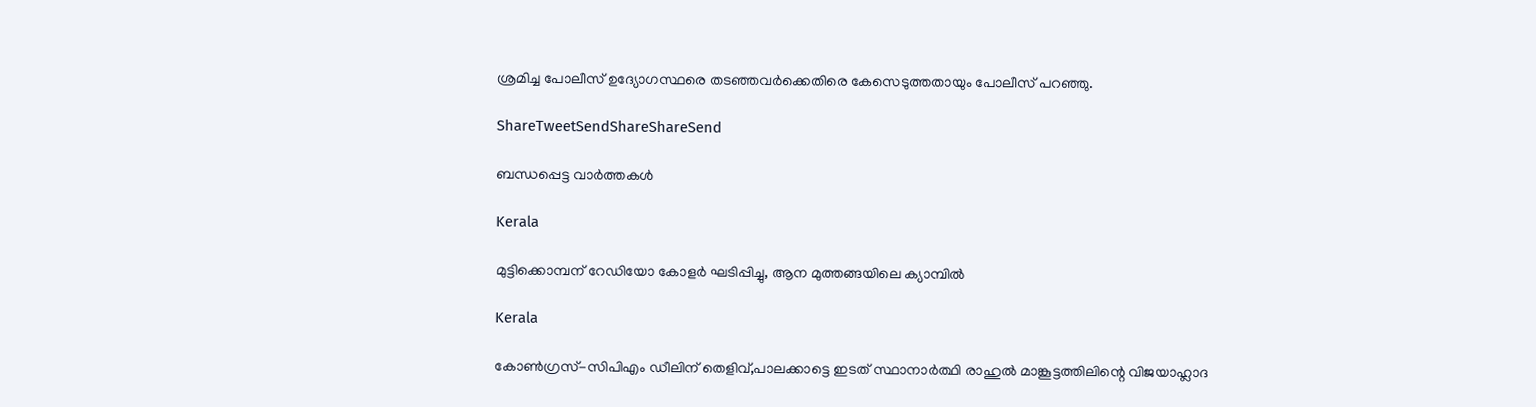ശ്രമിച്ച പോലീസ് ഉദ്യോഗസ്ഥരെ തടഞ്ഞവര്‍ക്കെതിരെ കേസെടുത്തതായും പോലീസ് പറഞ്ഞു.

ShareTweetSendShareShareSend

ബന്ധപ്പെട്ട വാര്‍ത്തകള്‍

Kerala

മുട്ടിക്കൊമ്പന് റേഡിയോ കോളര്‍ ഘടിപ്പിച്ചു, ആന മുത്തങ്ങയിലെ ക്യാമ്പില്‍

Kerala

കോണ്‍ഗ്രസ്-സിപിഎം ഡീലിന് തെളിവ്,പാലക്കാട്ടെ ഇടത് സ്ഥാനാര്‍ത്ഥി രാഹുല്‍ മാങ്കൂട്ടത്തിലിന്റെ വിജയാഹ്ലാദ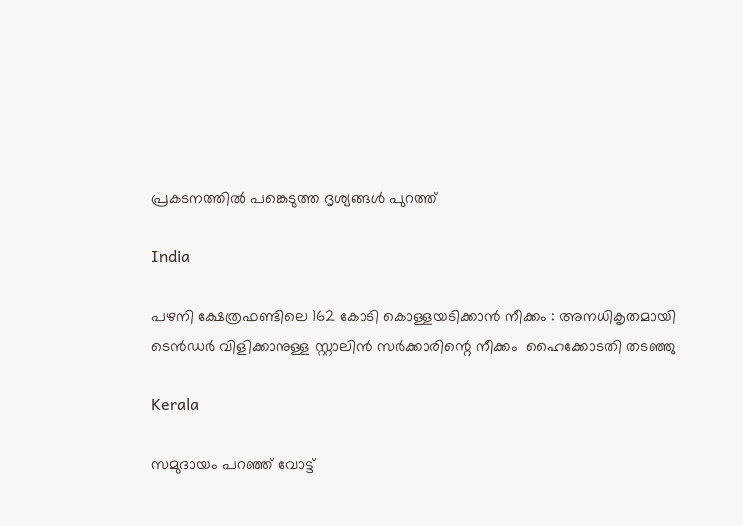പ്രകടനത്തില്‍ പങ്കെടുത്ത ദൃശ്യങ്ങള്‍ പുറത്ത്

India

പഴനി ക്ഷേത്രഫണ്ടിലെ 162 കോടി കൊള്ളയടിക്കാൻ നീക്കം : അനധികൃതമായി ടെൻഡർ വിളിക്കാനുള്ള സ്റ്റാലിൻ സർക്കാരിന്റെ നീക്കം  ഹൈക്കോടതി തടഞ്ഞു

Kerala

സമുദായം പറഞ്ഞ് വോട്ട്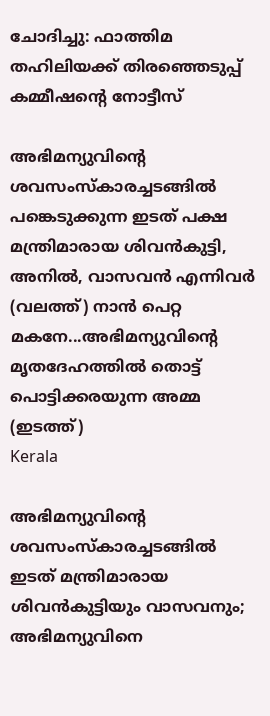ചോദിച്ചു: ഫാത്തിമ തഹിലിയക്ക് തിരഞ്ഞെടുപ്പ് കമ്മീഷന്റെ നോട്ടീസ്

അഭിമന്യുവിന്‍റെ ശവസംസ്കാരച്ചടങ്ങില്‍ പങ്കെടുക്കുന്ന ഇടത് പക്ഷ മന്ത്രിമാരായ ശിവന്‍കുട്ടി, അനില്‍, വാസവന്‍ എന്നിവര്‍ (വലത്ത്) നാന്‍ പെറ്റ മകനേ...അഭിമന്യുവിന്‍റെ മൃതദേഹത്തില്‍ തൊട്ട് പൊട്ടിക്കരയുന്ന അമ്മ (ഇടത്ത്)
Kerala

അഭിമന്യുവിന്റെ ശവസംസ്കാരച്ചടങ്ങില്‍ ഇടത് മന്ത്രിമാരായ ശിവന്‍കുട്ടിയും വാസവനും; അഭിമന്യുവിനെ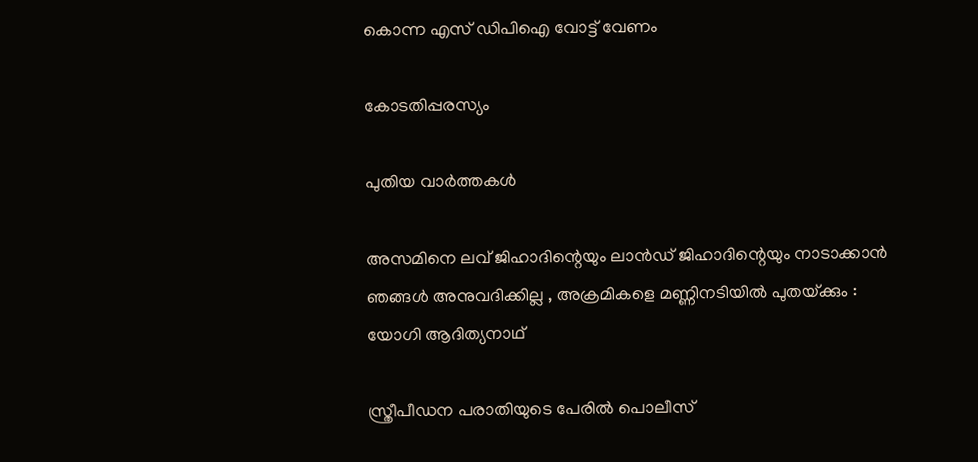കൊന്ന എസ് ഡിപിഐ വോട്ട് വേണം

കോടതിപ്പരസ്യം

പുതിയ വാര്‍ത്തകള്‍

അസമിനെ ലവ് ജിഹാദിന്റെയും ലാൻഡ് ജിഹാദിന്റെയും നാടാക്കാൻ ഞങ്ങൾ അനുവദിക്കില്ല , അക്രമികളെ മണ്ണിനടിയിൽ പുതയ്‌ക്കും : യോഗി ആദിത്യനാഥ്

സ്ത്രീപീഡന പരാതിയുടെ പേരില്‍ പൊലീസ്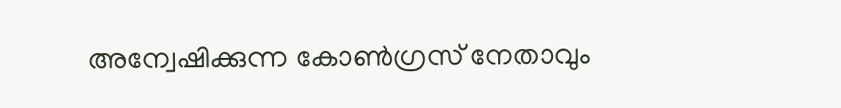അന്വേഷിക്കുന്ന കോണ്‍ഗ്രസ് നേതാവും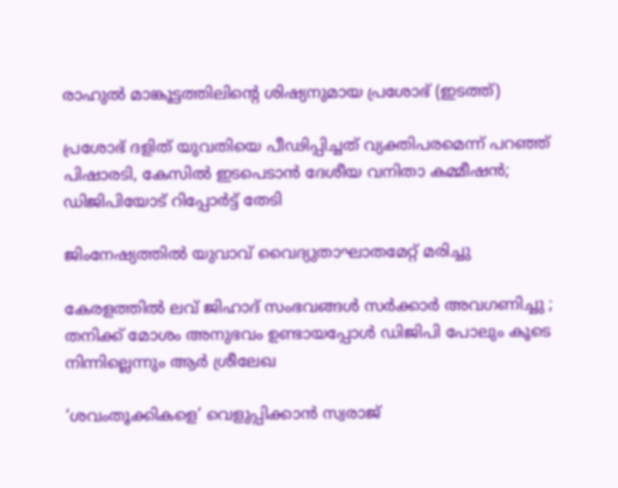രാഹുല്‍ മാങ്കൂട്ടത്തിലിന്‍റെ ശിഷ്യനുമായ പ്രശോഭ് (ഇടത്ത്)

പ്രശോഭ് ദളിത് യുവതിയെ പീഢിപ്പിച്ചത് വ്യക്തിപരമെന്ന് പറഞ്ഞ് പിഷാരടി, കേസില്‍ ഇടപെടാന്‍ ദേശീയ വനിതാ കമ്മീഷൻ; ഡിജിപിയോട് റിപ്പോർട്ട് തേടി

ജിംനേഷ്യത്തില്‍ യുവാവ് വൈദ്യുതാഘാതമേറ്റ് മരിച്ചു

കേരളത്തിൽ ലവ് ജിഹാദ് സംഭവങ്ങൾ സർക്കാർ അവഗണിച്ചു ; തനിക്ക് മോശം അനുഭവം ഉണ്ടായപ്പോൾ ഡിജിപി പോലും കൂടെ നിന്നില്ലെന്നും ആർ ശ്രീലേഖ

‘ശവംതൂക്കികളെ’ വെളുപ്പിക്കാന്‍ സ്വരാജ്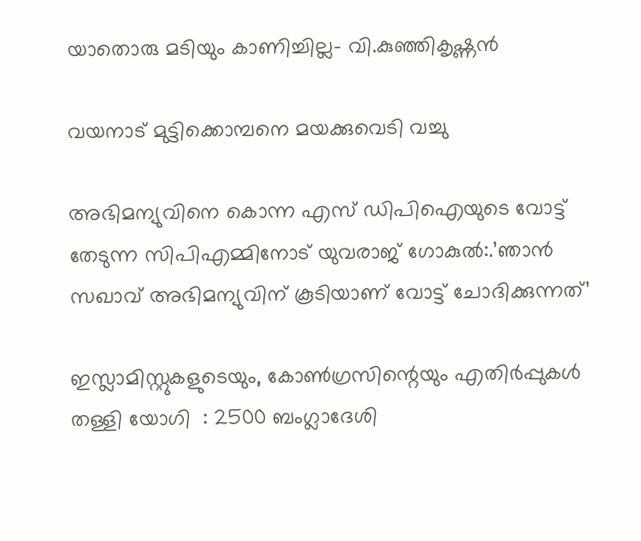യാതൊരു മടിയും കാണിച്ചില്ല- വി.കുഞ്ഞികൃഷ്ണന്‍

വയനാട് മുട്ടിക്കൊമ്പനെ മയക്കുവെടി വച്ചു

അഭിമന്യുവിനെ കൊന്ന എസ് ഡിപിഐയുടെ വോട്ട് തേടുന്ന സിപിഎമ്മിനോട് യുവരാജ് ഗോകുല്‍:.’ഞാന്‍ സഖാവ് അഭിമന്യുവിന് കൂടിയാണ് വോട്ട് ചോദിക്കുന്നത്’

ഇസ്ലാമിസ്റ്റുകളുടെയും, കോൺഗ്രസിന്റെയും എതിർപ്പുകൾ തള്ളി യോഗി  : 2500 ബംഗ്ലാദേശി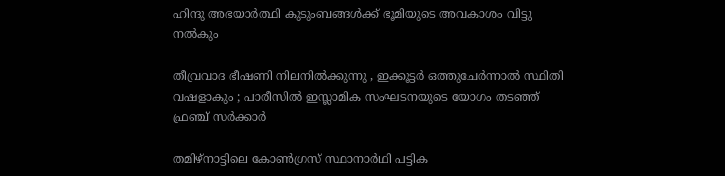ഹിന്ദു അഭയാർത്ഥി കുടുംബങ്ങൾക്ക് ഭൂമിയുടെ അവകാശം വിട്ടു നൽകും

തീവ്രവാദ ഭീഷണി നിലനിൽക്കുന്നു , ഇക്കൂട്ടർ ഒത്തുചേർന്നാൽ സ്ഥിതി വഷളാകും ; പാരീസിൽ ഇസ്ലാമിക സംഘടനയുടെ യോഗം തടഞ്ഞ് ഫ്രഞ്ച് സർക്കാർ

തമിഴ്‌നാട്ടിലെ കോണ്‍ഗ്രസ് സ്ഥാനാര്‍ഥി പട്ടിക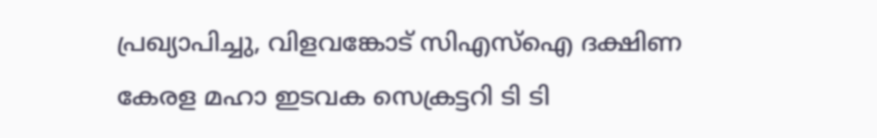പ്രഖ്യാപിച്ചു, വിളവങ്കോട് സിഎസ്‌ഐ ദക്ഷിണ കേരള മഹാ ഇടവക സെക്രട്ടറി ടി ടി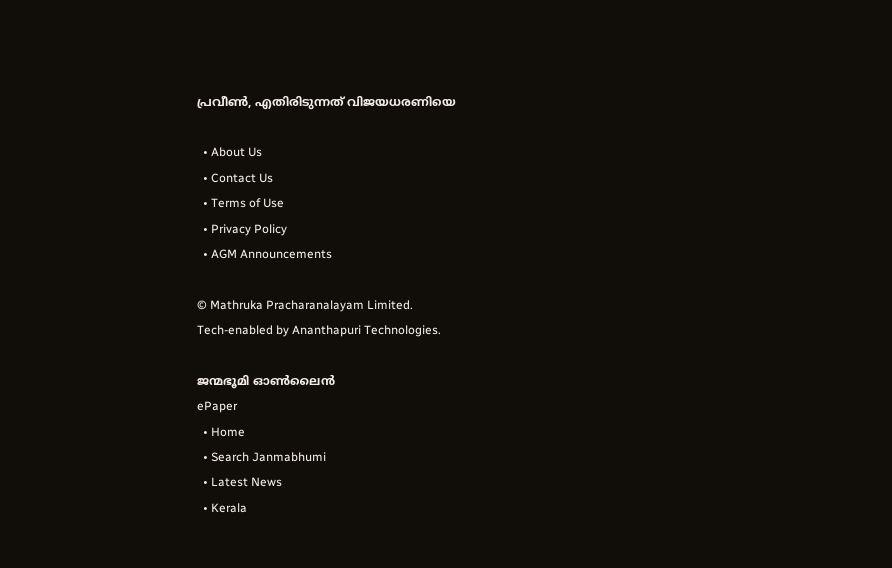പ്രവീണ്‍, എതിരിടുന്നത് വിജയധരണിയെ

  • About Us
  • Contact Us
  • Terms of Use
  • Privacy Policy
  • AGM Announcements

© Mathruka Pracharanalayam Limited.
Tech-enabled by Ananthapuri Technologies.

ജന്മഭൂമി ഓണ്‍ലൈന്‍
ePaper
  • Home
  • Search Janmabhumi
  • Latest News
  • Kerala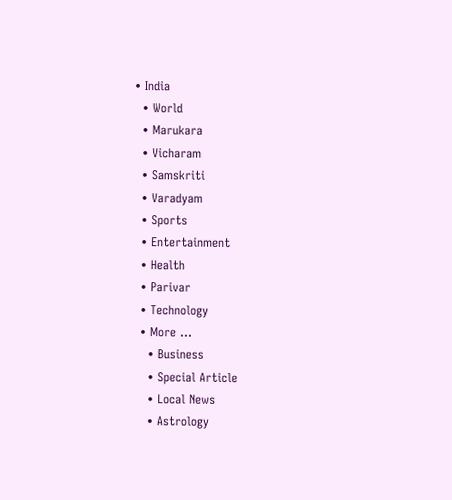• India
  • World
  • Marukara
  • Vicharam
  • Samskriti
  • Varadyam
  • Sports
  • Entertainment
  • Health
  • Parivar
  • Technology
  • More …
    • Business
    • Special Article
    • Local News
    • Astrology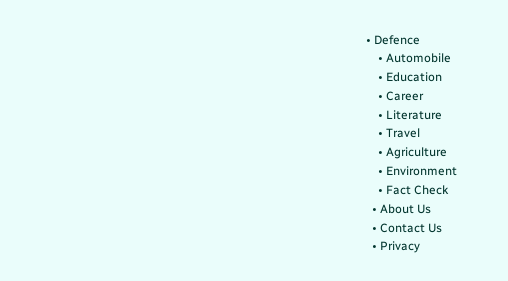• Defence
    • Automobile
    • Education
    • Career
    • Literature
    • Travel
    • Agriculture
    • Environment
    • Fact Check
  • About Us
  • Contact Us
  • Privacy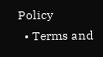Policy
  • Terms and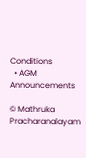Conditions
  • AGM Announcements

© Mathruka Pracharanalayam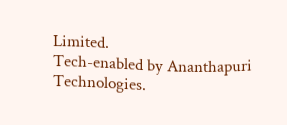Limited.
Tech-enabled by Ananthapuri Technologies.